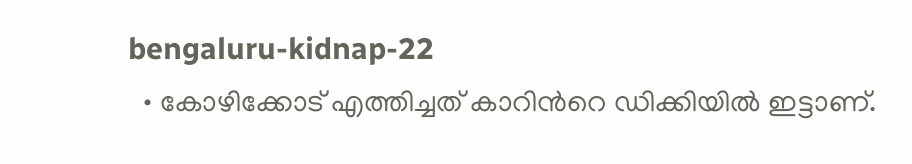bengaluru-kidnap-22
  • കോഴിക്കോട് എത്തിച്ചത് കാറിന്‍റെ ഡിക്കിയില്‍ ഇട്ടാണ്.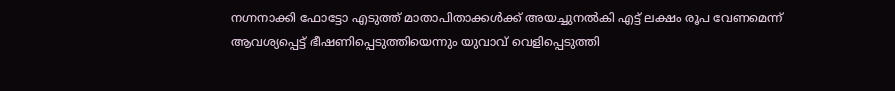നഗ്നനാക്കി ഫോട്ടോ എടുത്ത് മാതാപിതാക്കള്‍ക്ക് അയച്ചുനല്‍കി എട്ട് ലക്ഷം രൂപ വേണമെന്ന് ആവശ്യപ്പെട്ട് ഭീഷണിപ്പെടുത്തിയെന്നും യുവാവ് വെളിപ്പെടുത്തി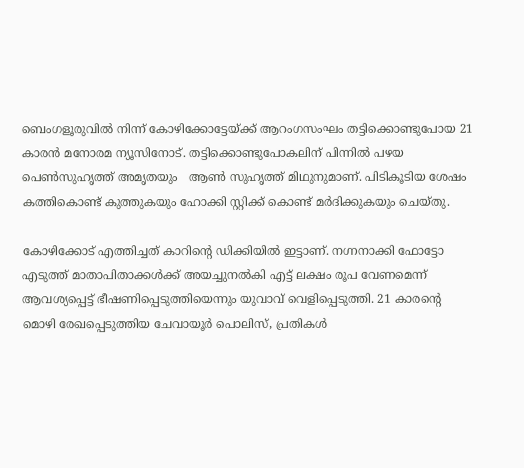ബെംഗളൂരുവില്‍ നിന്ന് കോഴിക്കോട്ടേയ്ക്ക് ആറംഗസംഘം തട്ടിക്കൊണ്ടുപോയ 21 കാരന്‍ മനോരമ ന്യൂസിനോട്. തട്ടിക്കൊണ്ടുപോകലിന് പിന്നില്‍ പഴയ പെണ്‍സുഹൃത്ത് അമൃതയും   ആണ്‍ സുഹൃത്ത് മിഥുനുമാണ്. പിടികൂടിയ ശേഷം കത്തികൊണ്ട് കുത്തുകയും ഹോക്കി സ്റ്റിക്ക് കൊണ്ട് മര്‍ദിക്കുകയും ചെയ്തു.

കോഴിക്കോട് എത്തിച്ചത് കാറിന്‍റെ ഡിക്കിയില്‍ ഇട്ടാണ്. നഗ്നനാക്കി ഫോട്ടോ എടുത്ത് മാതാപിതാക്കള്‍ക്ക് അയച്ചുനല്‍കി എട്ട് ലക്ഷം രൂപ വേണമെന്ന് ആവശ്യപ്പെട്ട് ഭീഷണിപ്പെടുത്തിയെന്നും യുവാവ് വെളിപ്പെടുത്തി. 21 കാരന്‍റെ മൊഴി രേഖപ്പെടുത്തിയ ചേവായൂര്‍ പൊലിസ്, പ്രതികള്‍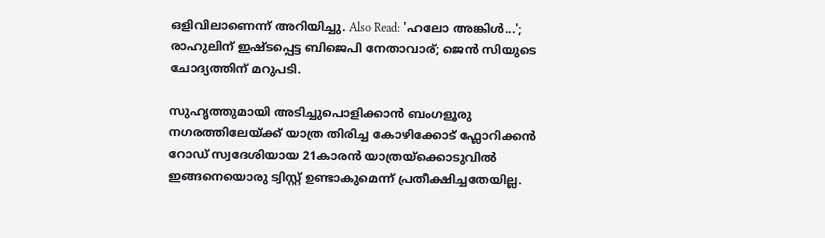ഒളിവിലാണെന്ന് അറിയിച്ചു. Also Read: 'ഹലോ അങ്കിള്‍...'; രാഹുലിന് ഇഷ്ടപ്പെട്ട ബിജെപി നേതാവാര്; ജെന്‍ സിയുടെ ചോദ്യത്തിന് മറുപടി.

സുഹൃത്തുമായി അടിച്ചുപൊളിക്കാന്‍ ബംഗളൂരു നഗരത്തിലേയ്ക്ക് യാത്ര തിരിച്ച കോഴിക്കോട് ഫ്ലോറിക്കന്‍ റോഡ് സ്വദേശിയായ 21കാരന്‍ യാത്രയ്ക്കൊടുവില്‍ ഇങ്ങനെയൊരു ട്വിസ്റ്റ് ഉണ്ടാകുമെന്ന് പ്രതീക്ഷിച്ചതേയില്ല.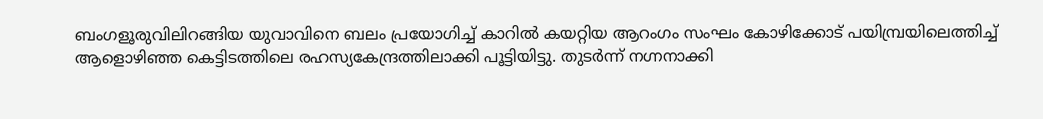ബംഗളൂരുവിലിറങ്ങിയ യുവാവിനെ ബലം പ്രയോഗിച്ച് കാറില്‍ കയറ്റിയ ആറംഗം സംഘം കോഴിക്കോട് പയിമ്പ്രയിലെത്തിച്ച് ആളൊഴിഞ്ഞ കെട്ടിടത്തിലെ രഹസ്യകേന്ദ്രത്തിലാക്കി പൂട്ടിയിട്ടു. തുടര്‍ന്ന് നഗ്നനാക്കി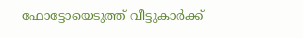ഫോട്ടോയെടുത്ത് വീട്ടുകാര്‍ക്ക്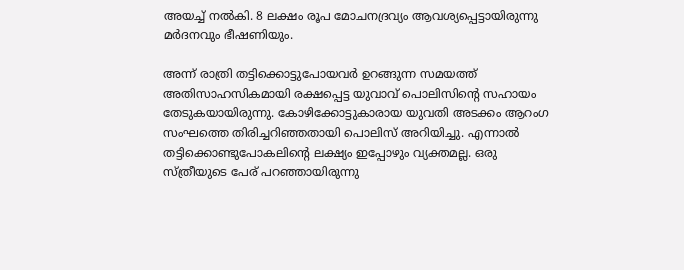അയച്ച് നല്‍കി. 8 ലക്ഷം രൂപ മോചനദ്രവ്യം ആവശ്യപ്പെട്ടായിരുന്നു മര്‍ദനവും ഭീഷണിയും.

അന്ന് രാത്രി തട്ടിക്കൊട്ടുപോയവര്‍ ഉറങ്ങുന്ന സമയത്ത് അതിസാഹസികമായി രക്ഷപ്പെട്ട യുവാവ് പൊലിസിന്‍റെ സഹായം തേടുകയായിരുന്നു. കോഴിക്കോട്ടുകാരായ യുവതി അടക്കം ആറംഗ സംഘത്തെ തിരിച്ചറിഞ്ഞതായി പൊലിസ് അറിയിച്ചു. എന്നാല്‍ തട്ടിക്കൊണ്ടുപോകലിന്‍റെ ലക്ഷ്യം ഇപ്പോഴും വ്യക്തമല്ല. ഒരു സ്ത്രീയുടെ പേര് പറഞ്ഞായിരുന്നു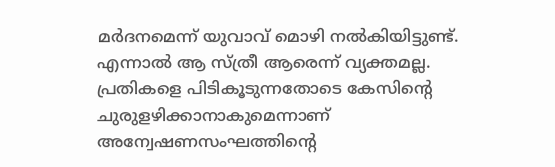മര്‍ദനമെന്ന് യുവാവ് മൊഴി നല്‍കിയിട്ടുണ്ട്. എന്നാല്‍ ആ സ്ത്രീ ആരെന്ന് വ്യക്തമല്ല. പ്രതികളെ പിടികൂടുന്നതോടെ കേസിന്‍റെ ചുരുളഴിക്കാനാകുമെന്നാണ് അന്വേഷണസംഘത്തിന്‍റെ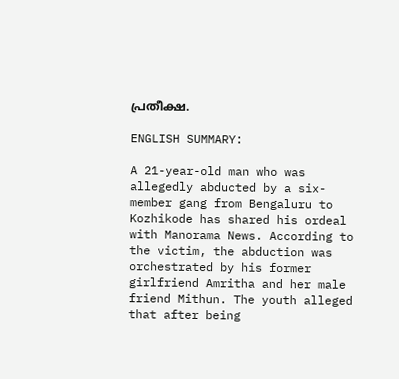പ്രതീക്ഷ.

ENGLISH SUMMARY:

A 21-year-old man who was allegedly abducted by a six-member gang from Bengaluru to Kozhikode has shared his ordeal with Manorama News. According to the victim, the abduction was orchestrated by his former girlfriend Amritha and her male friend Mithun. The youth alleged that after being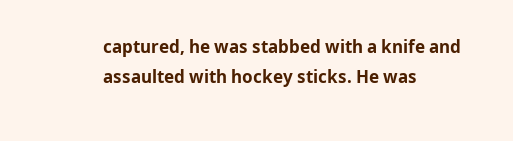captured, he was stabbed with a knife and assaulted with hockey sticks. He was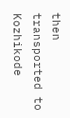then transported to Kozhikode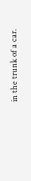in the trunk of a car.